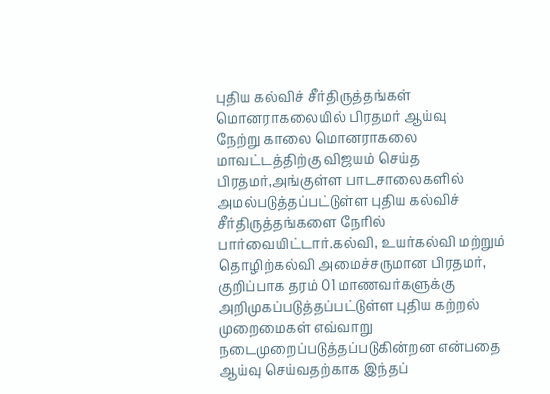புதிய கல்விச் சீர்திருத்தங்கள் மொனராகலையில் பிரதமர் ஆய்வு
நேற்று காலை மொனராகலை மாவட்டத்திற்கு விஜயம் செய்த பிரதமர்,அங்குள்ள பாடசாலைகளில் அமல்படுத்தப்பட்டுள்ள புதிய கல்விச் சீர்திருத்தங்களை நேரில் பார்வையிட்டார்.கல்வி, உயர்கல்வி மற்றும் தொழிற்கல்வி அமைச்சருமான பிரதமர், குறிப்பாக தரம் 01 மாணவர்களுக்கு அறிமுகப்படுத்தப்பட்டுள்ள புதிய கற்றல் முறைமைகள் எவ்வாறு நடைமுறைப்படுத்தப்படுகின்றன என்பதை ஆய்வு செய்வதற்காக இந்தப்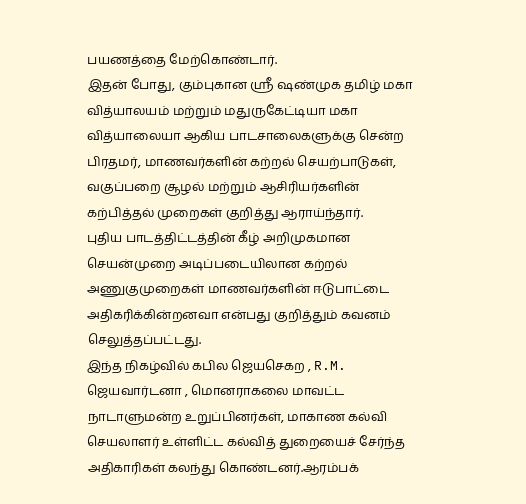பயணத்தை மேற்கொண்டார்.
இதன் போது, கும்புகான ஸ்ரீ ஷண்முக தமிழ் மகா வித்யாலயம் மற்றும் மதுருகேட்டியா மகா வித்யாலையா ஆகிய பாடசாலைகளுக்கு சென்ற பிரதமர், மாணவர்களின் கற்றல் செயற்பாடுகள், வகுப்பறை சூழல் மற்றும் ஆசிரியர்களின் கற்பித்தல் முறைகள் குறித்து ஆராய்ந்தார்.
புதிய பாடத்திட்டத்தின் கீழ் அறிமுகமான செயன்முறை அடிப்படையிலான கற்றல் அணுகுமுறைகள் மாணவர்களின் ஈடுபாட்டை அதிகரிக்கின்றனவா என்பது குறித்தும் கவனம் செலுத்தப்பட்டது.
இந்த நிகழ்வில் கபில ஜெயசெகற , R.M. ஜெயவார்டனா , மொனராகலை மாவட்ட நாடாளுமன்ற உறுப்பினர்கள், மாகாண கல்வி செயலாளர் உள்ளிட்ட கல்வித் துறையைச் சேர்ந்த அதிகாரிகள் கலந்து கொண்டனர்.ஆரம்பக்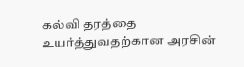கல்வி தரத்தை உயர்த்துவதற்கான அரசின்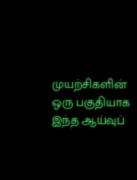முயற்சிகளின் ஒரு பகுதியாக இந்த ஆய்வுப்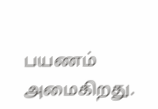பயணம் அமைகிறது.